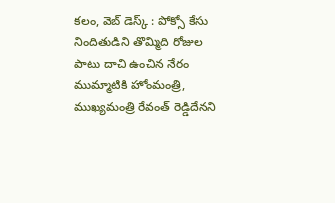కలం, వెబ్ డెస్క్ : పోక్సో కేసు నిందితుడిని తొమ్మిది రోజుల పాటు దాచి ఉంచిన నేరం ముమ్మాటికి హోంమంత్రి, ముఖ్యమంత్రి రేవంత్ రెడ్డిదేనని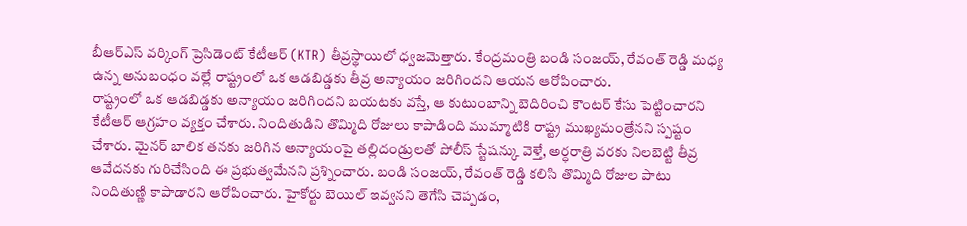బీఆర్ఎస్ వర్కింగ్ ప్రెసిడెంట్ కేటీఆర్ (KTR) తీవ్రస్థాయిలో ధ్వజమెత్తారు. కేంద్రమంత్రి బండి సంజయ్, రేవంత్ రెడ్డి మధ్య ఉన్న అనుబంధం వల్లే రాష్ట్రంలో ఒక ఆడబిడ్డకు తీవ్ర అన్యాయం జరిగిందని ఆయన ఆరోపించారు.
రాష్ట్రంలో ఒక ఆడబిడ్డకు అన్యాయం జరిగిందని బయటకు వస్తే, ఆ కుటుంబాన్ని బెదిరించి కౌంటర్ కేసు పెట్టించారని కేటీఆర్ ఆగ్రహం వ్యక్తం చేశారు. నిందితుడిని తొమ్మిది రోజులు కాపాడింది ముమ్మాటికి రాష్ట్ర ముఖ్యమంత్రేనని స్పష్టం చేశారు. మైనర్ బాలిక తనకు జరిగిన అన్యాయంపై తల్లిదండ్రులతో పోలీస్ స్టేషన్కు వెళ్తే, అర్ధరాత్రి వరకు నిలబెట్టి తీవ్ర ఆవేదనకు గురిచేసింది ఈ ప్రభుత్వమేనని ప్రశ్నించారు. బండి సంజయ్, రేవంత్ రెడ్డి కలిసి తొమ్మిది రోజుల పాటు నిందితుణ్ణి కాపాడారని ఆరోపించారు. హైకోర్టు బెయిల్ ఇవ్వనని తెగేసి చెప్పడం,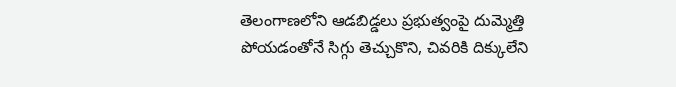తెలంగాణలోని ఆడబిడ్డలు ప్రభుత్వంపై దుమ్మెత్తి పోయడంతోనే సిగ్గు తెచ్చుకొని, చివరికి దిక్కులేని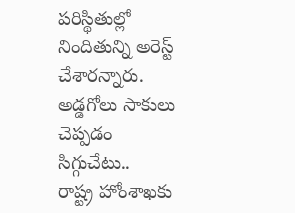పరిస్థితుల్లో నిందితున్ని అరెస్ట్ చేశారన్నారు.
అడ్డగోలు సాకులు చెప్పడం సిగ్గుచేటు..
రాష్ట్ర హోంశాఖకు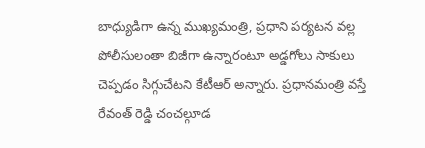బాధ్యుడిగా ఉన్న ముఖ్యమంత్రి, ప్రధాని పర్యటన వల్ల పోలీసులంతా బిజీగా ఉన్నారంటూ అడ్డగోలు సాకులు చెప్పడం సిగ్గుచేటని కేటీఆర్ అన్నారు. ప్రధానమంత్రి వస్తే రేవంత్ రెడ్డి చంచల్గూడ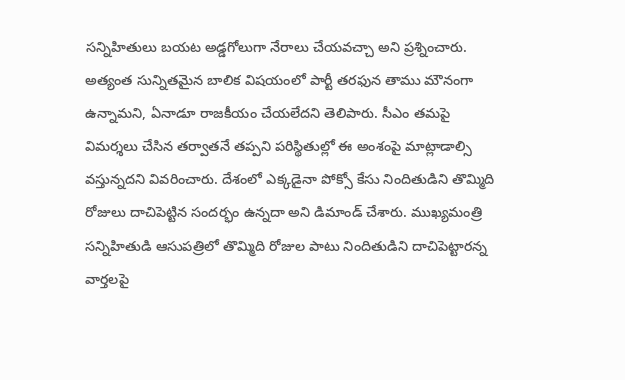సన్నిహితులు బయట అడ్డగోలుగా నేరాలు చేయవచ్చా అని ప్రశ్నించారు. అత్యంత సున్నితమైన బాలిక విషయంలో పార్టీ తరఫున తాము మౌనంగా ఉన్నామని, ఏనాడూ రాజకీయం చేయలేదని తెలిపారు. సీఎం తమపై విమర్శలు చేసిన తర్వాతనే తప్పని పరిస్థితుల్లో ఈ అంశంపై మాట్లాడాల్సి వస్తున్నదని వివరించారు. దేశంలో ఎక్కడైనా పోక్సో కేసు నిందితుడిని తొమ్మిది రోజులు దాచిపెట్టిన సందర్భం ఉన్నదా అని డిమాండ్ చేశారు. ముఖ్యమంత్రి సన్నిహితుడి ఆసుపత్రిలో తొమ్మిది రోజుల పాటు నిందితుడిని దాచిపెట్టారన్న వార్తలపై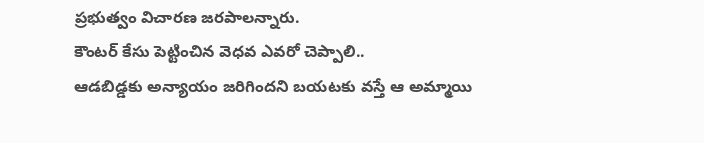ప్రభుత్వం విచారణ జరపాలన్నారు.
కౌంటర్ కేసు పెట్టించిన వెధవ ఎవరో చెప్పాలి..
ఆడబిడ్డకు అన్యాయం జరిగిందని బయటకు వస్తే ఆ అమ్మాయి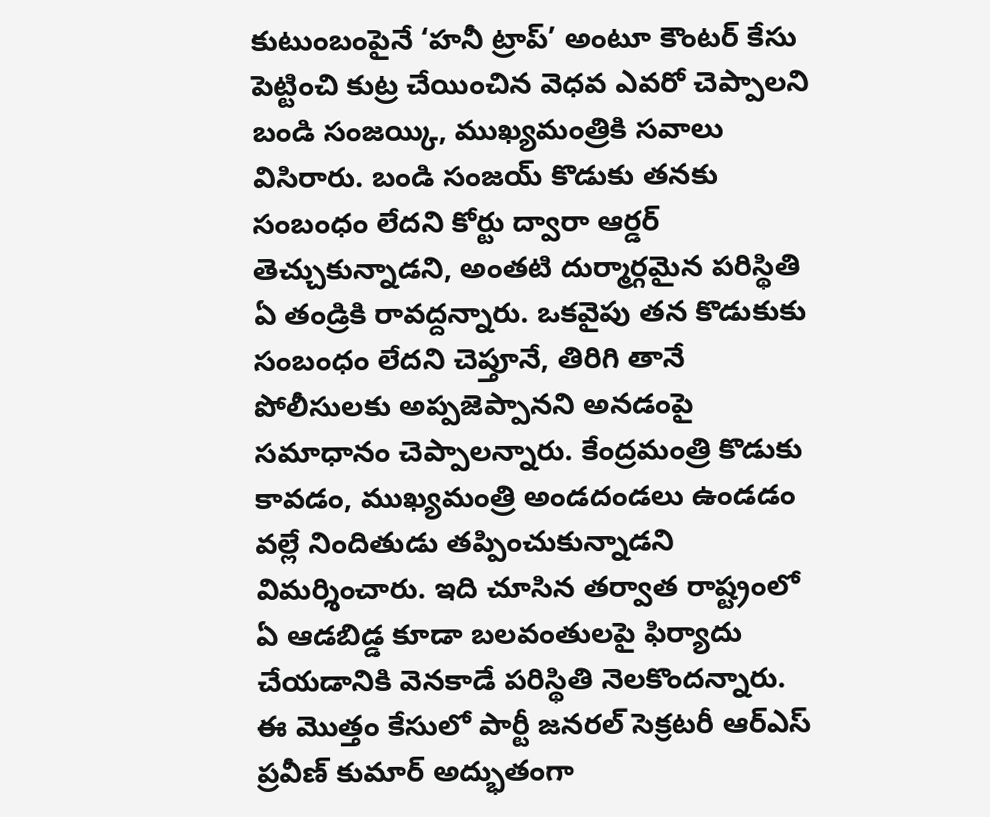కుటుంబంపైనే ‘హనీ ట్రాప్’ అంటూ కౌంటర్ కేసు పెట్టించి కుట్ర చేయించిన వెధవ ఎవరో చెప్పాలని బండి సంజయ్కి, ముఖ్యమంత్రికి సవాలు విసిరారు. బండి సంజయ్ కొడుకు తనకు సంబంధం లేదని కోర్టు ద్వారా ఆర్డర్ తెచ్చుకున్నాడని, అంతటి దుర్మార్గమైన పరిస్థితి ఏ తండ్రికి రావద్దన్నారు. ఒకవైపు తన కొడుకుకు సంబంధం లేదని చెప్తూనే, తిరిగి తానే పోలీసులకు అప్పజెప్పానని అనడంపై సమాధానం చెప్పాలన్నారు. కేంద్రమంత్రి కొడుకు కావడం, ముఖ్యమంత్రి అండదండలు ఉండడం వల్లే నిందితుడు తప్పించుకున్నాడని విమర్శించారు. ఇది చూసిన తర్వాత రాష్ట్రంలో ఏ ఆడబిడ్డ కూడా బలవంతులపై ఫిర్యాదు చేయడానికి వెనకాడే పరిస్థితి నెలకొందన్నారు.
ఈ మొత్తం కేసులో పార్టీ జనరల్ సెక్రటరీ ఆర్ఎస్ ప్రవీణ్ కుమార్ అద్భుతంగా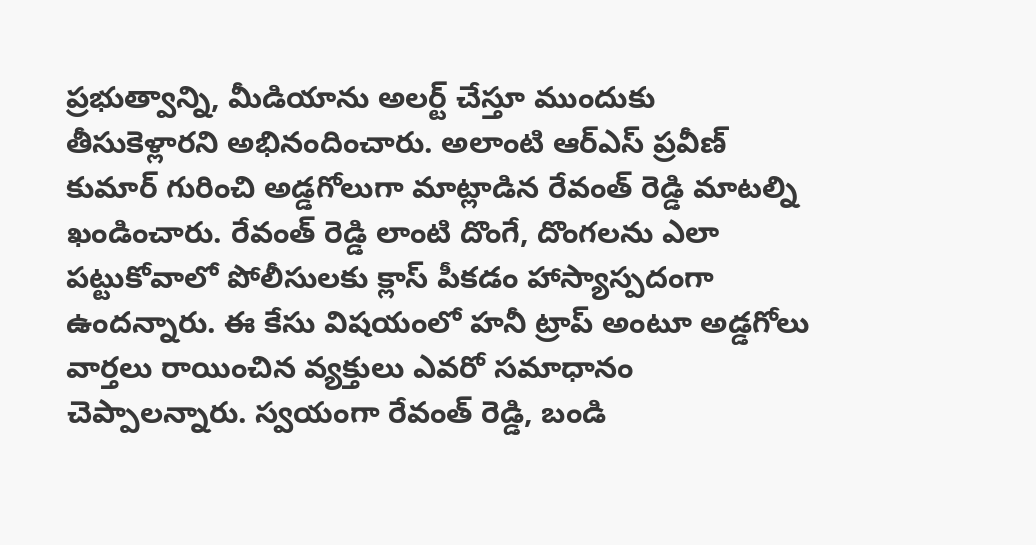ప్రభుత్వాన్ని, మీడియాను అలర్ట్ చేస్తూ ముందుకు తీసుకెళ్లారని అభినందించారు. అలాంటి ఆర్ఎస్ ప్రవీణ్ కుమార్ గురించి అడ్డగోలుగా మాట్లాడిన రేవంత్ రెడ్డి మాటల్ని ఖండించారు. రేవంత్ రెడ్డి లాంటి దొంగే, దొంగలను ఎలా పట్టుకోవాలో పోలీసులకు క్లాస్ పీకడం హాస్యాస్పదంగా ఉందన్నారు. ఈ కేసు విషయంలో హనీ ట్రాప్ అంటూ అడ్డగోలు వార్తలు రాయించిన వ్యక్తులు ఎవరో సమాధానం చెప్పాలన్నారు. స్వయంగా రేవంత్ రెడ్డి, బండి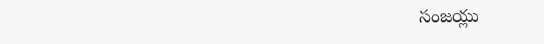సంజయ్లు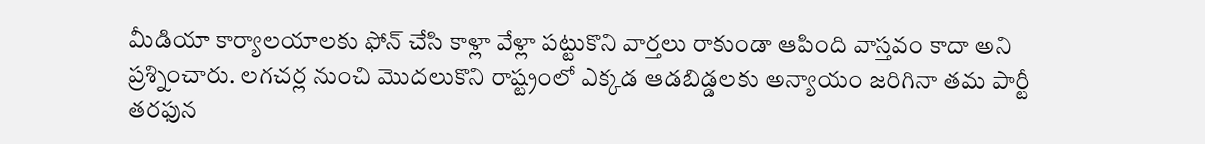మీడియా కార్యాలయాలకు ఫోన్ చేసి కాళ్లా వేళ్లా పట్టుకొని వార్తలు రాకుండా ఆపింది వాస్తవం కాదా అని ప్రశ్నించారు. లగచర్ల నుంచి మొదలుకొని రాష్ట్రంలో ఎక్కడ ఆడబిడ్డలకు అన్యాయం జరిగినా తమ పార్టీ తరఫున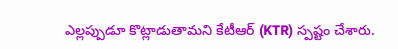ఎల్లప్పుడూ కొట్లాడుతామని కేటీఆర్ (KTR) స్పష్టం చేశారు.